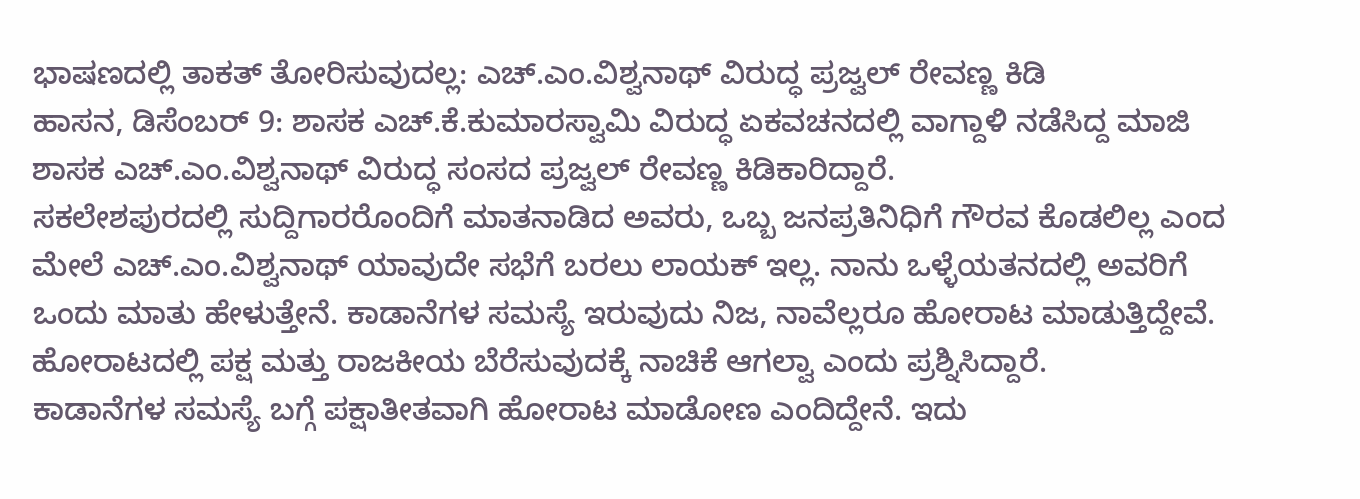ಭಾಷಣದಲ್ಲಿ ತಾಕತ್ ತೋರಿಸುವುದಲ್ಲ: ಎಚ್.ಎಂ.ವಿಶ್ವನಾಥ್ ವಿರುದ್ಧ ಪ್ರಜ್ವಲ್ ರೇವಣ್ಣ ಕಿಡಿ
ಹಾಸನ, ಡಿಸೆಂಬರ್ 9: ಶಾಸಕ ಎಚ್.ಕೆ.ಕುಮಾರಸ್ವಾಮಿ ವಿರುದ್ಧ ಏಕವಚನದಲ್ಲಿ ವಾಗ್ದಾಳಿ ನಡೆಸಿದ್ದ ಮಾಜಿ ಶಾಸಕ ಎಚ್.ಎಂ.ವಿಶ್ವನಾಥ್ ವಿರುದ್ಧ ಸಂಸದ ಪ್ರಜ್ವಲ್ ರೇವಣ್ಣ ಕಿಡಿಕಾರಿದ್ದಾರೆ.
ಸಕಲೇಶಪುರದಲ್ಲಿ ಸುದ್ದಿಗಾರರೊಂದಿಗೆ ಮಾತನಾಡಿದ ಅವರು, ಒಬ್ಬ ಜನಪ್ರತಿನಿಧಿಗೆ ಗೌರವ ಕೊಡಲಿಲ್ಲ ಎಂದ ಮೇಲೆ ಎಚ್.ಎಂ.ವಿಶ್ವನಾಥ್ ಯಾವುದೇ ಸಭೆಗೆ ಬರಲು ಲಾಯಕ್ ಇಲ್ಲ. ನಾನು ಒಳ್ಳೆಯತನದಲ್ಲಿ ಅವರಿಗೆ ಒಂದು ಮಾತು ಹೇಳುತ್ತೇನೆ. ಕಾಡಾನೆಗಳ ಸಮಸ್ಯೆ ಇರುವುದು ನಿಜ, ನಾವೆಲ್ಲರೂ ಹೋರಾಟ ಮಾಡುತ್ತಿದ್ದೇವೆ. ಹೋರಾಟದಲ್ಲಿ ಪಕ್ಷ ಮತ್ತು ರಾಜಕೀಯ ಬೆರೆಸುವುದಕ್ಕೆ ನಾಚಿಕೆ ಆಗಲ್ವಾ ಎಂದು ಪ್ರಶ್ನಿಸಿದ್ದಾರೆ.
ಕಾಡಾನೆಗಳ ಸಮಸ್ಯೆ ಬಗ್ಗೆ ಪಕ್ಷಾತೀತವಾಗಿ ಹೋರಾಟ ಮಾಡೋಣ ಎಂದಿದ್ದೇನೆ. ಇದು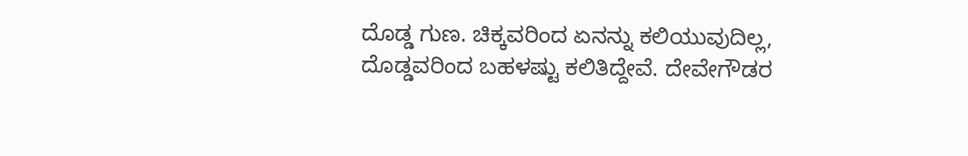ದೊಡ್ಡ ಗುಣ. ಚಿಕ್ಕವರಿಂದ ಏನನ್ನು ಕಲಿಯುವುದಿಲ್ಲ, ದೊಡ್ಡವರಿಂದ ಬಹಳಷ್ಟು ಕಲಿತಿದ್ದೇವೆ. ದೇವೇಗೌಡರ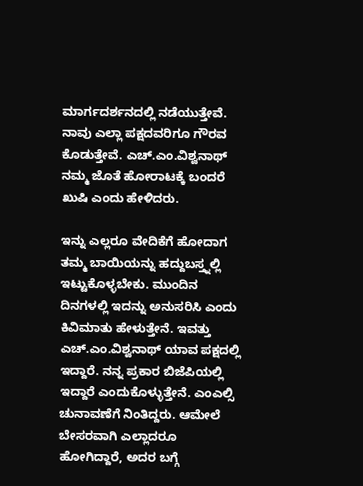ಮಾರ್ಗದರ್ಶನದಲ್ಲಿ ನಡೆಯುತ್ತೇವೆ. ನಾವು ಎಲ್ಲಾ ಪಕ್ಷದವರಿಗೂ ಗೌರವ ಕೊಡುತ್ತೇವೆ. ಎಚ್.ಎಂ.ವಿಶ್ವನಾಥ್ ನಮ್ಮ ಜೊತೆ ಹೋರಾಟಕ್ಕೆ ಬಂದರೆ ಖುಷಿ ಎಂದು ಹೇಳಿದರು.

ಇನ್ನು ಎಲ್ಲರೂ ವೇದಿಕೆಗೆ ಹೋದಾಗ ತಮ್ಮ ಬಾಯಿಯನ್ನು ಹದ್ದುಬಸ್ತ್ನಲ್ಲಿ ಇಟ್ಟುಕೊಳ್ಳಬೇಕು. ಮುಂದಿನ ದಿನಗಳಲ್ಲಿ ಇದನ್ನು ಅನುಸರಿಸಿ ಎಂದು ಕಿವಿಮಾತು ಹೇಳುತ್ತೇನೆ. ಇವತ್ತು ಎಚ್.ಎಂ.ವಿಶ್ವನಾಥ್ ಯಾವ ಪಕ್ಷದಲ್ಲಿ ಇದ್ದಾರೆ. ನನ್ನ ಪ್ರಕಾರ ಬಿಜೆಪಿಯಲ್ಲಿ ಇದ್ದಾರೆ ಎಂದುಕೊಳ್ಳುತ್ತೇನೆ. ಎಂಎಲ್ಸಿ ಚುನಾವಣೆಗೆ ನಿಂತಿದ್ದರು. ಆಮೇಲೆ ಬೇಸರವಾಗಿ ಎಲ್ಲಾದರೂ ಹೋಗಿದ್ದಾರೆ, ಅದರ ಬಗ್ಗೆ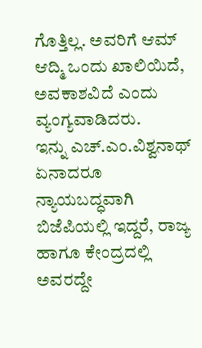ಗೊತ್ತಿಲ್ಲ. ಅವರಿಗೆ ಆಮ್ ಆದ್ಮಿ ಒಂದು ಖಾಲಿಯಿದೆ, ಅವಕಾಶವಿದೆ ಎಂದು ವ್ಯಂಗ್ಯವಾಡಿದರು.
ಇನ್ನು ಎಚ್.ಎಂ.ವಿಶ್ವನಾಥ್ ಏನಾದರೂ ನ್ಯಾಯಬದ್ಧವಾಗಿ ಬಿಜೆಪಿಯಲ್ಲಿ ಇದ್ದರೆ, ರಾಜ್ಯ ಹಾಗೂ ಕೇಂದ್ರದಲ್ಲಿ ಅವರದ್ದೇ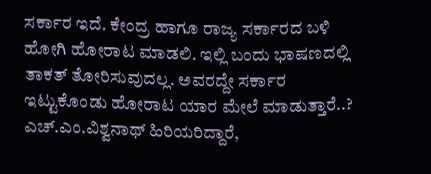ಸರ್ಕಾರ ಇದೆ. ಕೇಂದ್ರ ಹಾಗೂ ರಾಜ್ಯ ಸರ್ಕಾರದ ಬಳಿ ಹೋಗಿ ಹೋರಾಟ ಮಾಡಲಿ. ಇಲ್ಲಿ ಬಂದು ಭಾಷಣದಲ್ಲಿ ತಾಕತ್ ತೋರಿಸುವುದಲ್ಲ. ಅವರದ್ದೇ ಸರ್ಕಾರ ಇಟ್ಟುಕೊಂಡು ಹೋರಾಟ ಯಾರ ಮೇಲೆ ಮಾಡುತ್ತಾರೆ..? ಎಚ್.ಎಂ.ವಿಶ್ವನಾಥ್ ಹಿರಿಯರಿದ್ದಾರೆ,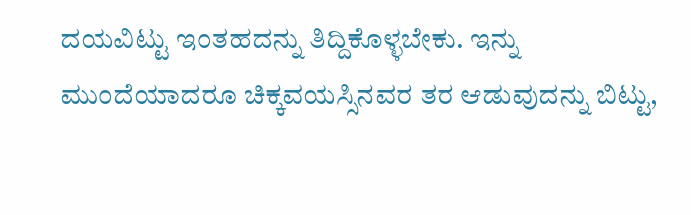ದಯವಿಟ್ಟು ಇಂತಹದನ್ನು ತಿದ್ದಿಕೊಳ್ಳಬೇಕು. ಇನ್ನು ಮುಂದೆಯಾದರೂ ಚಿಕ್ಕವಯಸ್ಸಿನವರ ತರ ಆಡುವುದನ್ನು ಬಿಟ್ಟು,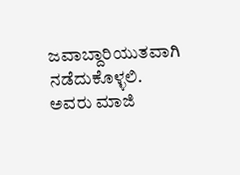ಜವಾಬ್ದಾರಿಯುತವಾಗಿ ನಡೆದುಕೊಳ್ಳಲಿ. ಅವರು ಮಾಜಿ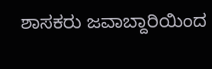ಶಾಸಕರು ಜವಾಬ್ದಾರಿಯಿಂದ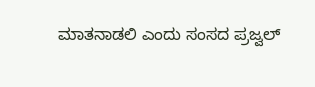ಮಾತನಾಡಲಿ ಎಂದು ಸಂಸದ ಪ್ರಜ್ವಲ್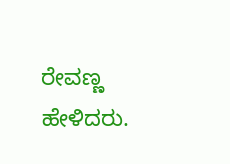ರೇವಣ್ಣ ಹೇಳಿದರು.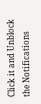Click it and Unblock the Notifications